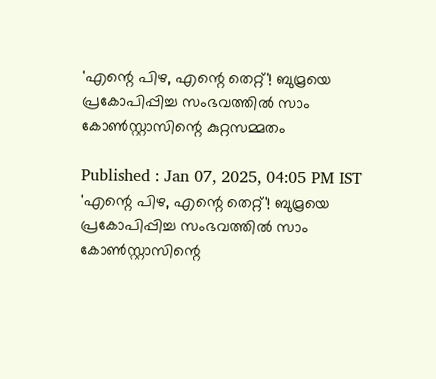'എന്റെ പിഴ, എന്റെ തെറ്റ്'! ബുമ്രയെ പ്രകോപിപ്പിച്ച സംഭവത്തില്‍ സാം കോണ്‍സ്റ്റാസിന്റെ കുറ്റസമ്മതം

Published : Jan 07, 2025, 04:05 PM IST
'എന്റെ പിഴ, എന്റെ തെറ്റ്'! ബുമ്രയെ പ്രകോപിപ്പിച്ച സംഭവത്തില്‍ സാം കോണ്‍സ്റ്റാസിന്റെ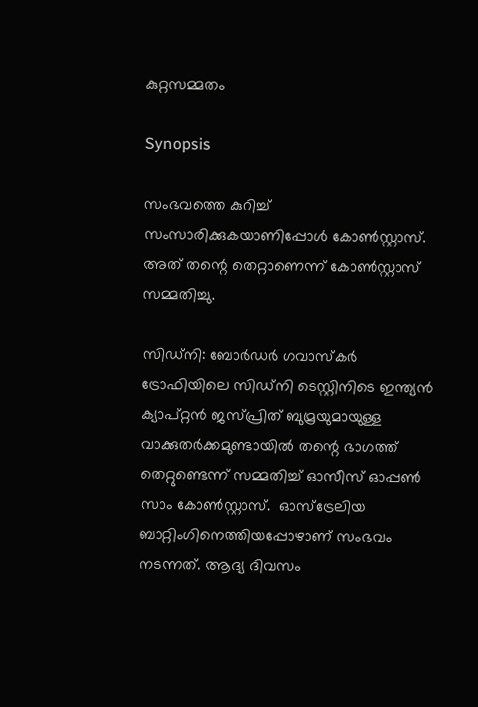കുറ്റസമ്മതം

Synopsis

സംഭവത്തെ കുറിച്ച് സംസാരിക്കുകയാണിപ്പോള്‍ കോണ്‍സ്റ്റാസ്. അത് തന്റെ തെറ്റാണെന്ന് കോണ്‍സ്റ്റാസ് സമ്മതിച്ചു.

സിഡ്‌നി: ബോര്‍ഡര്‍ ഗവാസ്‌കര്‍ ട്രോഫിയിലെ സിഡ്നി ടെസ്റ്റിനിടെ ഇന്ത്യന്‍ ക്യാപ്റ്റന്‍ ജസ്പ്രിത് ബുമ്രയുമായുള്ള വാക്കുതര്‍ക്കമുണ്ടായില്‍ തന്റെ ഭാഗത്ത് തെറ്റുണ്ടെന്ന് സമ്മതിച്ച് ഓസീസ് ഓപ്പണ്‍ സാം കോണ്‍സ്റ്റാസ്.  ഓസ്ട്രേലിയ ബാറ്റിംഗിനെത്തിയപ്പോഴാണ് സംഭവം നടന്നത്. ആദ്യ ദിവസം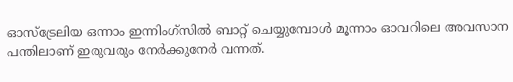ഓസ്‌ട്രേലിയ ഒന്നാം ഇന്നിംഗ്‌സില്‍ ബാറ്റ് ചെയ്യുമ്പോള്‍ മൂന്നാം ഓവറിലെ അവസാന പന്തിലാണ് ഇരുവരും നേര്‍ക്കുനേര്‍ വന്നത്.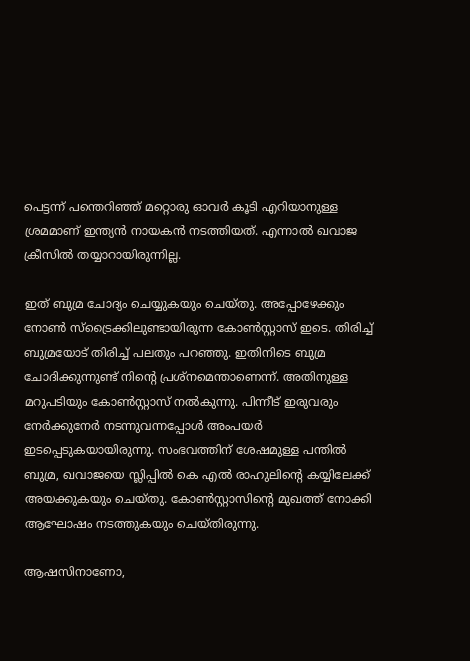പെട്ടന്ന് പന്തെറിഞ്ഞ് മറ്റൊരു ഓവര്‍ കൂടി എറിയാനുള്ള ശ്രമമാണ് ഇന്ത്യന്‍ നായകന്‍ നടത്തിയത്. എന്നാല്‍ ഖവാജ ക്രീസില്‍ തയ്യാറായിരുന്നില്ല.

ഇത് ബുമ്ര ചോദ്യം ചെയ്യുകയും ചെയ്തു. അപ്പോഴേക്കും നോണ്‍ സ്ട്രൈക്കിലുണ്ടായിരുന്ന കോണ്‍സ്റ്റാസ് ഇടെ. തിരിച്ച് ബുമ്രയോട് തിരിച്ച് പലതും പറഞ്ഞു. ഇതിനിടെ ബുമ്ര ചോദിക്കുന്നുണ്ട് നിന്റെ പ്രശ്നമെന്താണെന്ന്. അതിനുള്ള മറുപടിയും കോണ്‍സ്റ്റാസ് നല്‍കുന്നു. പിന്നീട് ഇരുവരും നേര്‍ക്കുനേര്‍ നടന്നുവന്നപ്പോള്‍ അംപയര്‍ ഇടപ്പെടുകയായിരുന്നു. സംഭവത്തിന് ശേഷമുള്ള പന്തില്‍ ബുമ്ര, ഖവാജയെ സ്ലിപ്പില്‍ കെ എല്‍ രാഹുലിന്റെ കയ്യിലേക്ക് അയക്കുകയും ചെയ്തു. കോണ്‍സ്റ്റാസിന്റെ മുഖത്ത് നോക്കി ആഘോഷം നടത്തുകയും ചെയ്തിരുന്നു.

ആഷസിനാണോ,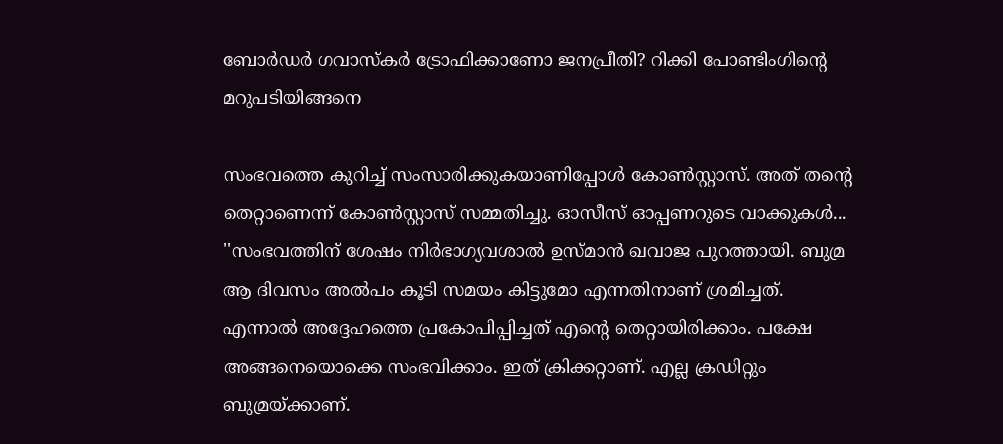ബോര്‍ഡര്‍ ഗവാസ്‌കര്‍ ട്രോഫിക്കാണോ ജനപ്രീതി? റിക്കി പോണ്ടിംഗിന്റെ മറുപടിയിങ്ങനെ

സംഭവത്തെ കുറിച്ച് സംസാരിക്കുകയാണിപ്പോള്‍ കോണ്‍സ്റ്റാസ്. അത് തന്റെ തെറ്റാണെന്ന് കോണ്‍സ്റ്റാസ് സമ്മതിച്ചു. ഓസീസ് ഓപ്പണറുടെ വാക്കുകള്‍... ''സംഭവത്തിന് ശേഷം നിര്‍ഭാഗ്യവശാല്‍ ഉസ്മാന്‍ ഖവാജ പുറത്തായി. ബുമ്ര ആ ദിവസം അല്‍പം കൂടി സമയം കിട്ടുമോ എന്നതിനാണ് ശ്രമിച്ചത്. എന്നാല്‍ അദ്ദേഹത്തെ പ്രകോപിപ്പിച്ചത് എന്റെ തെറ്റായിരിക്കാം. പക്ഷേ അങ്ങനെയൊക്കെ സംഭവിക്കാം. ഇത് ക്രിക്കറ്റാണ്. എല്ല ക്രഡിറ്റും ബുമ്രയ്ക്കാണ്.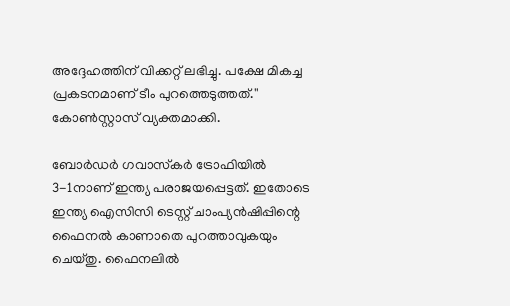അദ്ദേഹത്തിന് വിക്കറ്റ് ലഭിച്ചു. പക്ഷേ മികച്ച പ്രകടനമാണ് ടീം പുറത്തെടുത്തത്.'' കോണ്‍സ്റ്റാസ് വ്യക്തമാക്കി.

ബോര്‍ഡര്‍ ഗവാസ്‌കര്‍ ട്രോഫിയില്‍ 3-1നാണ് ഇന്ത്യ പരാജയപ്പെട്ടത്. ഇതോടെ ഇന്ത്യ ഐസിസി ടെസ്റ്റ് ചാംപ്യന്‍ഷിപ്പിന്റെ ഫൈനല്‍ കാണാതെ പുറത്താവുകയും ചെയ്തു. ഫൈനലില്‍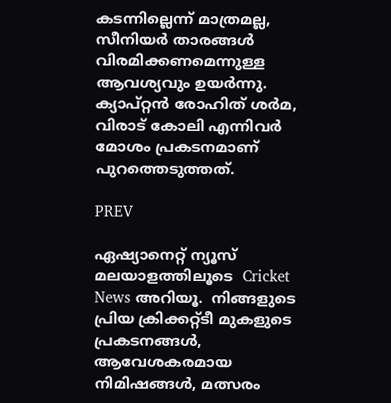കടന്നില്ലെന്ന് മാത്രമല്ല, സീനിയര്‍ താരങ്ങള്‍ വിരമിക്കണമെന്നുള്ള ആവശ്യവും ഉയര്‍ന്നു. ക്യാപ്റ്റന്‍ രോഹിത് ശര്‍മ, വിരാട് കോലി എന്നിവര്‍ മോശം പ്രകടനമാണ് പുറത്തെടുത്തത്.

PREV

ഏഷ്യാനെറ്റ് ന്യൂസ് മലയാളത്തിലൂടെ  Cricket News അറിയൂ.  നിങ്ങളുടെ പ്രിയ ക്രിക്കറ്റ്ടീ മുകളുടെ പ്രകടനങ്ങൾ, ആവേശകരമായ നിമിഷങ്ങൾ, മത്സരം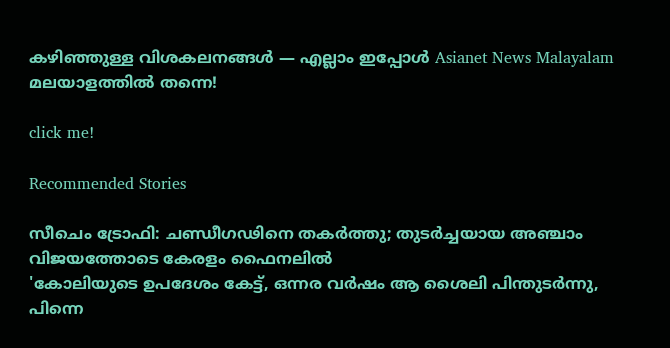കഴിഞ്ഞുള്ള വിശകലനങ്ങൾ — എല്ലാം ഇപ്പോൾ Asianet News Malayalam മലയാളത്തിൽ തന്നെ!

click me!

Recommended Stories

സീചെം ട്രോഫി: ചണ്ഡീഗഢിനെ തകർത്തു; തുടർച്ചയായ അഞ്ചാം വിജയത്തോടെ കേരളം ഫൈനലിൽ
'കോലിയുടെ ഉപദേശം കേട്ട്, ഒന്നര വർഷം ആ ശൈലി പിന്തുടര്‍ന്നു, പിന്നെ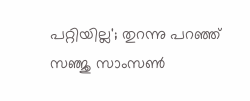പറ്റിയില്ല'; തുറന്നു പറഞ്ഞ് സഞ്ജു സാംസൺ